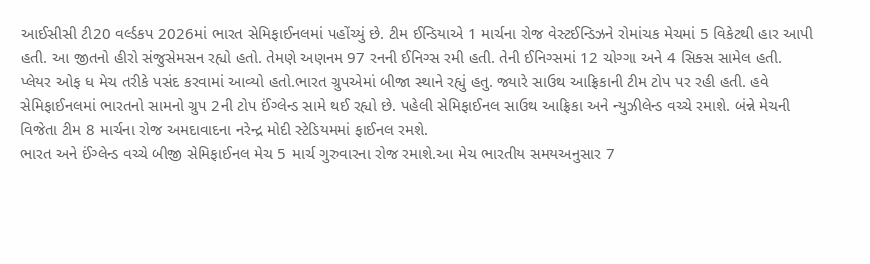આઈસીસી ટી20 વર્લ્ડકપ 2026માં ભારત સેમિફાઈનલમાં પહોંચ્યું છે. ટીમ ઈન્ડિયાએ 1 માર્ચના રોજ વેસ્ટઈન્ડિઝને રોમાંચક મેચમાં 5 વિકેટથી હાર આપી હતી. આ જીતનો હીરો સંજુસેમસન રહ્યો હતો. તેમણે અણનમ 97 રનની ઈનિગ્સ રમી હતી. તેની ઈનિગ્સમાં 12 ચોગ્ગા અને 4 સિક્સ સામેલ હતી. પ્લેયર ઓફ ધ મેચ તરીકે પસંદ કરવામાં આવ્યો હતો.ભારત ગ્રુપએમાં બીજા સ્થાને રહ્યું હતુ. જ્યારે સાઉથ આફ્રિકાની ટીમ ટોપ પર રહી હતી. હવે સેમિફાઈનલમાં ભારતનો સામનો ગ્રુપ 2ની ટોપ ઈંગ્લેન્ડ સામે થઈ રહ્યો છે. પહેલી સેમિફાઈનલ સાઉથ આફ્રિકા અને ન્યુઝીલેન્ડ વચ્ચે રમાશે. બંન્ને મેચની વિજેતા ટીમ 8 માર્ચના રોજ અમદાવાદના નરેન્દ્ર મોદી સ્ટેડિયમમાં ફાઈનલ રમશે.
ભારત અને ઈંગ્લેન્ડ વચ્ચે બીજી સેમિફાઈનલ મેચ 5 માર્ચ ગુરુવારના રોજ રમાશે.આ મેચ ભારતીય સમયઅનુસાર 7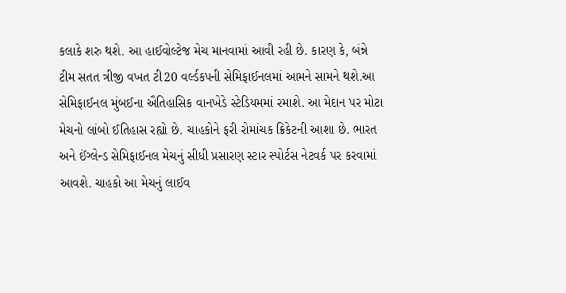કલાકે શરુ થશે. આ હાઈવોલ્ટેજ મેચ માનવામાં આવી રહી છે. કારણ કે, બંન્ને ટીમ સતત ત્રીજી વખત ટી20 વર્લ્ડકપની સેમિફાઈનલમાં આમને સામને થશે.આ સેમિફાઈનલ મુંબઈના ઐતિહાસિક વાનખેડે સ્ટેડિયમમાં રમાશે. આ મેદાન પર મોટા મેચનો લાંબો ઈતિહાસ રહ્યો છે. ચાહકોને ફરી રોમાંચક ક્રિકેટની આશા છે. ભારત અને ઈંગ્લેન્ડ સેમિફાઈનલ મેચનું સીધી પ્રસારણ સ્ટાર સ્પોર્ટસ નેટવર્ક પર કરવામાં આવશે. ચાહકો આ મેચનું લાઈવ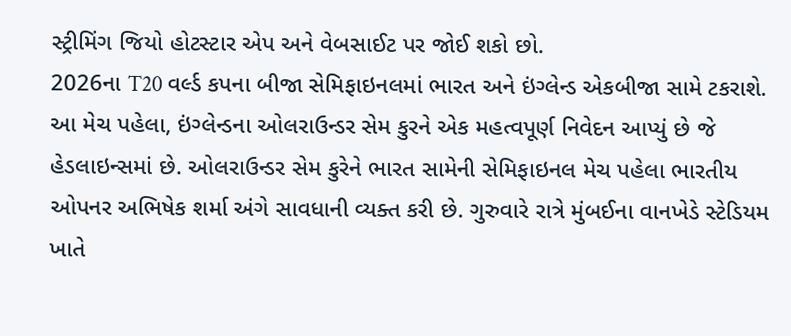સ્ટ્રીમિંગ જિયો હોટસ્ટાર એપ અને વેબસાઈટ પર જોઈ શકો છો.
2026ના T20 વર્લ્ડ કપના બીજા સેમિફાઇનલમાં ભારત અને ઇંગ્લેન્ડ એકબીજા સામે ટકરાશે. આ મેચ પહેલા, ઇંગ્લેન્ડના ઓલરાઉન્ડર સેમ કુરને એક મહત્વપૂર્ણ નિવેદન આપ્યું છે જે હેડલાઇન્સમાં છે. ઓલરાઉન્ડર સેમ કુરેને ભારત સામેની સેમિફાઇનલ મેચ પહેલા ભારતીય ઓપનર અભિષેક શર્મા અંગે સાવધાની વ્યક્ત કરી છે. ગુરુવારે રાત્રે મુંબઈના વાનખેડે સ્ટેડિયમ ખાતે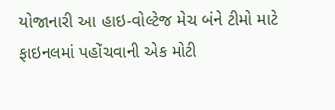યોજાનારી આ હાઇ-વોલ્ટેજ મેચ બંને ટીમો માટે ફાઇનલમાં પહોંચવાની એક મોટી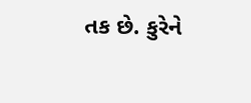તક છે. કુરેને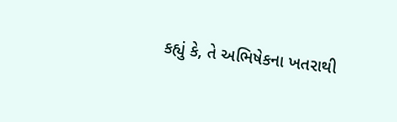કહ્યું કે, તે અભિષેકના ખતરાથી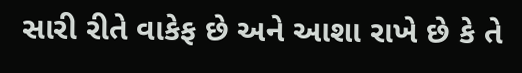સારી રીતે વાકેફ છે અને આશા રાખે છે કે તે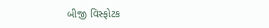બીજી વિસ્ફોટક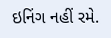ઇનિંગ નહીં રમે.